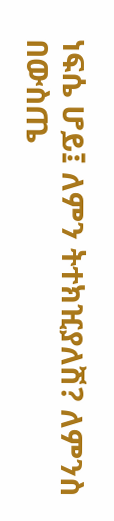ነፍሴ ሆይ፤ ለምን ትተክዢያለሽ? ለምንስ በውስጤ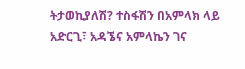ትታወኪያለሽ? ተስፋሽን በአምላክ ላይ አድርጊ፣ አዳኜና አምላኬን ገና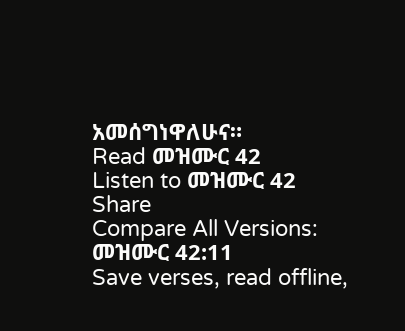አመሰግነዋለሁና።
Read መዝሙር 42
Listen to መዝሙር 42
Share
Compare All Versions: መዝሙር 42:11
Save verses, read offline,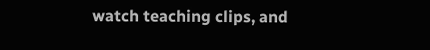watch teaching clips, and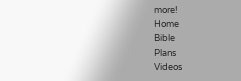more!
Home
Bible
Plans
Videos